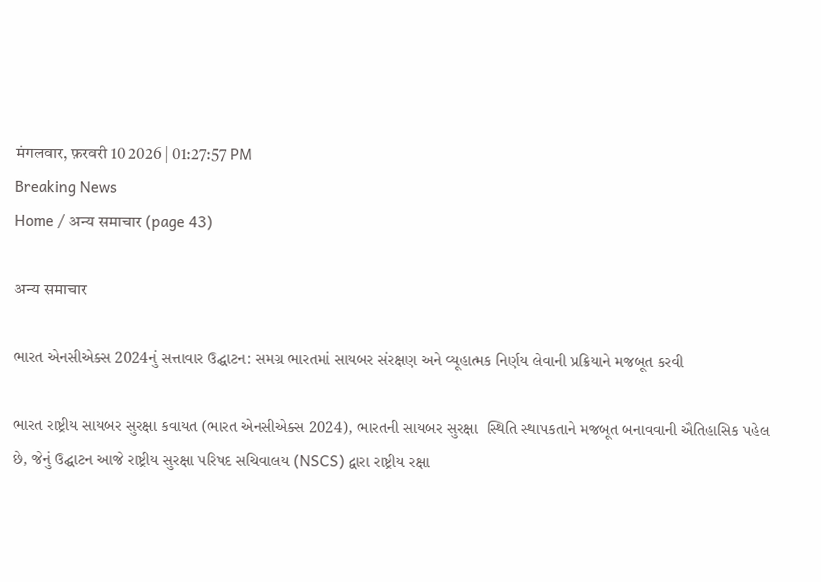मंगलवार, फ़रवरी 10 2026 | 01:27:57 PM
Breaking News
Home / अन्य समाचार (page 43)

अन्य समाचार

ભારત એનસીએક્સ 2024નું સત્તાવાર ઉદ્ઘાટન: સમગ્ર ભારતમાં સાયબર સંરક્ષણ અને વ્યૂહાત્મક નિર્ણય લેવાની પ્રક્રિયાને મજબૂત કરવી

ભારત રાષ્ટ્રીય સાયબર સુરક્ષા કવાયત (ભારત એનસીએક્સ 2024), ભારતની સાયબર સુરક્ષા  સ્થિતિ સ્થાપકતાને મજબૂત બનાવવાની ઐતિહાસિક પહેલ છે, જેનું ઉદ્ઘાટન આજે રાષ્ટ્રીય સુરક્ષા પરિષદ સચિવાલય (NSCS) દ્વારા રાષ્ટ્રીય રક્ષા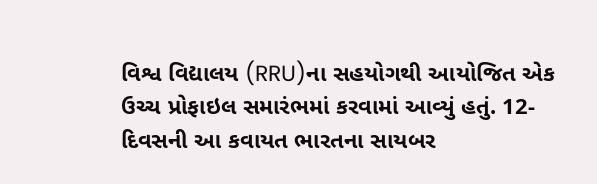વિશ્વ વિદ્યાલય (RRU)ના સહયોગથી આયોજિત એક ઉચ્ચ પ્રોફાઇલ સમારંભમાં કરવામાં આવ્યું હતું. 12-દિવસની આ કવાયત ભારતના સાયબર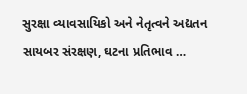સુરક્ષા વ્યાવસાયિકો અને નેતૃત્વને અદ્યતન સાયબર સંરક્ષણ, ઘટના પ્રતિભાવ …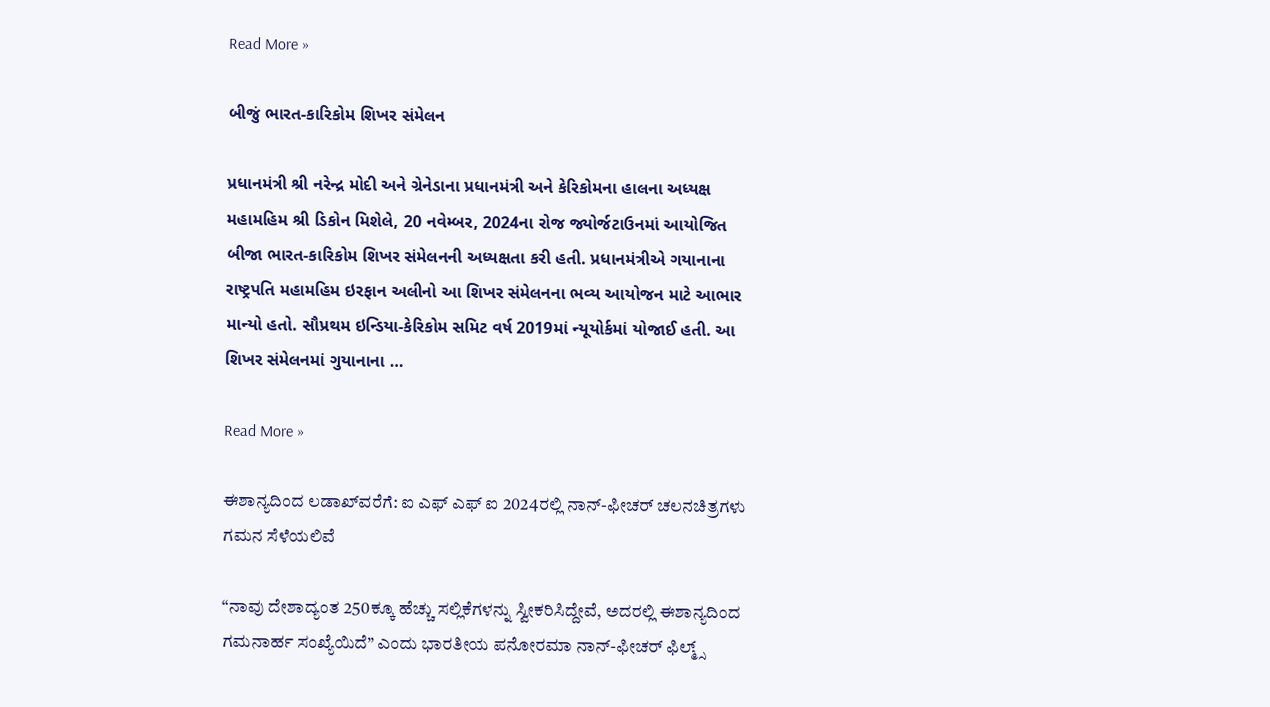Read More »

બીજું ભારત-કારિકોમ શિખર સંમેલન

પ્રધાનમંત્રી શ્રી નરેન્દ્ર મોદી અને ગ્રેનેડાના પ્રધાનમંત્રી અને કેરિકોમના હાલના અધ્યક્ષ મહામહિમ શ્રી ડિકોન મિશેલે, 20 નવેમ્બર, 2024ના રોજ જ્યોર્જટાઉનમાં આયોજિત બીજા ભારત-કારિકોમ શિખર સંમેલનની અધ્યક્ષતા કરી હતી. પ્રધાનમંત્રીએ ગયાનાના રાષ્ટ્રપતિ મહામહિમ ઇરફાન અલીનો આ શિખર સંમેલનના ભવ્ય આયોજન માટે આભાર માન્યો હતો. સૌપ્રથમ ઇન્ડિયા-કેરિકોમ સમિટ વર્ષ 2019માં ન્યૂયોર્કમાં યોજાઈ હતી. આ શિખર સંમેલનમાં ગુયાનાના …

Read More »

ಈಶಾನ್ಯದಿಂದ ಲಡಾಖ್‌ವರೆಗೆ: ಐ ಎಫ್‌ ಎಫ್‌ ಐ 2024ರಲ್ಲಿ ನಾನ್‌-ಫೀಚರ್ ಚಲನಚಿತ್ರಗಳು ಗಮನ ಸೆಳೆಯಲಿವೆ

“ನಾವು ದೇಶಾದ್ಯಂತ 250ಕ್ಕೂ ಹೆಚ್ಚು ಸಲ್ಲಿಕೆಗಳನ್ನು ಸ್ವೀಕರಿಸಿದ್ದೇವೆ, ಅದರಲ್ಲಿ ಈಶಾನ್ಯದಿಂದ ಗಮನಾರ್ಹ ಸಂಖ್ಯೆಯಿದೆ” ಎಂದು ಭಾರತೀಯ ಪನೋರಮಾ ನಾನ್-ಫೀಚರ್ ಫಿಲ್ಮ್ಸ್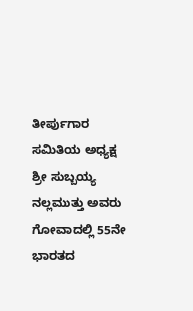ತೀರ್ಪುಗಾರ ಸಮಿತಿಯ ಅಧ್ಯಕ್ಷ ಶ್ರೀ ಸುಬ್ಬಯ್ಯ ನಲ್ಲಮುತ್ತು ಅವರು ಗೋವಾದಲ್ಲಿ 55ನೇ ಭಾರತದ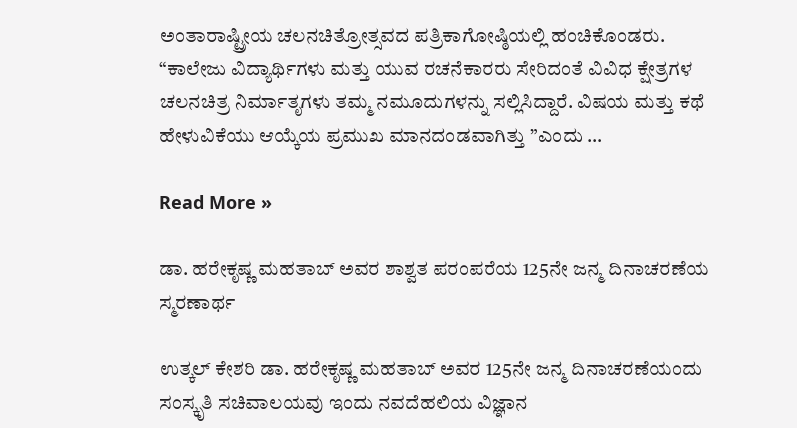ಅಂತಾರಾಷ್ಟ್ರೀಯ ಚಲನಚಿತ್ರೋತ್ಸವದ ಪತ್ರಿಕಾಗೋಷ್ಠಿಯಲ್ಲಿ ಹಂಚಿಕೊಂಡರು. “ಕಾಲೇಜು ವಿದ್ಯಾರ್ಥಿಗಳು ಮತ್ತು ಯುವ ರಚನೆಕಾರರು ಸೇರಿದಂತೆ ವಿವಿಧ ಕ್ಷೇತ್ರಗಳ ಚಲನಚಿತ್ರ ನಿರ್ಮಾತೃಗಳು ತಮ್ಮ ನಮೂದುಗಳನ್ನು ಸಲ್ಲಿಸಿದ್ದಾರೆ. ವಿಷಯ ಮತ್ತು ಕಥೆ ಹೇಳುವಿಕೆಯು ಆಯ್ಕೆಯ ಪ್ರಮುಖ ಮಾನದಂಡವಾಗಿತ್ತು ”ಎಂದು …

Read More »

ಡಾ. ಹರೇಕೃಷ್ಣ ಮಹತಾಬ್‌ ಅವರ ಶಾಶ್ವತ ಪರಂಪರೆಯ 125ನೇ ಜನ್ಮ ದಿನಾಚರಣೆಯ ಸ್ಮರಣಾರ್ಥ

ಉತ್ಕಲ್‌ ಕೇಶರಿ ಡಾ. ಹರೇಕೃಷ್ಣ ಮಹತಾಬ್‌ ಅವರ 125ನೇ ಜನ್ಮ ದಿನಾಚರಣೆಯಂದು ಸಂಸ್ಕೃತಿ ಸಚಿವಾಲಯವು ಇಂದು ನವದೆಹಲಿಯ ವಿಜ್ಞಾನ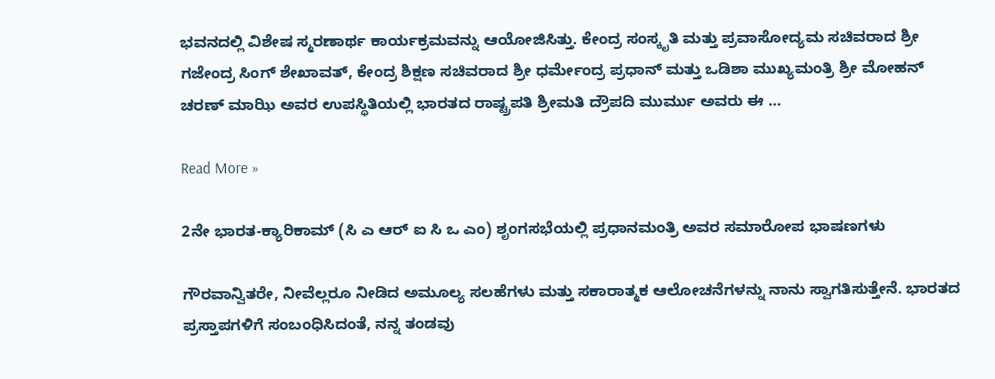ಭವನದಲ್ಲಿ ವಿಶೇಷ ಸ್ಮರಣಾರ್ಥ ಕಾರ್ಯಕ್ರಮವನ್ನು ಆಯೋಜಿಸಿತ್ತು. ಕೇಂದ್ರ ಸಂಸ್ಕೃತಿ ಮತ್ತು ಪ್ರವಾಸೋದ್ಯಮ ಸಚಿವರಾದ ಶ್ರೀ ಗಜೇಂದ್ರ ಸಿಂಗ್‌ ಶೇಖಾವತ್‌, ಕೇಂದ್ರ ಶಿಕ್ಷಣ ಸಚಿವರಾದ ಶ್ರೀ ಧರ್ಮೇಂದ್ರ ಪ್ರಧಾನ್‌ ಮತ್ತು ಒಡಿಶಾ ಮುಖ್ಯಮಂತ್ರಿ ಶ್ರೀ ಮೋಹನ್‌ ಚರಣ್‌ ಮಾಝಿ ಅವರ ಉಪಸ್ಥಿತಿಯಲ್ಲಿ ಭಾರತದ ರಾಷ್ಟ್ರಪತಿ ಶ್ರೀಮತಿ ದ್ರೌಪದಿ ಮುರ್ಮು ಅವರು ಈ …

Read More »

2ನೇ ಭಾರತ-ಕ್ಯಾರಿಕಾಮ್ (ಸಿ ಎ ಆರ್ ಐ ಸಿ ಒ ಎಂ) ಶೃಂಗಸಭೆಯಲ್ಲಿ ಪ್ರಧಾನಮಂತ್ರಿ ಅವರ ಸಮಾರೋಪ ಭಾಷಣಗಳು

ಗೌರವಾನ್ವಿತರೇ, ನೀವೆಲ್ಲರೂ ನೀಡಿದ ಅಮೂಲ್ಯ ಸಲಹೆಗಳು ಮತ್ತು ಸಕಾರಾತ್ಮಕ ಆಲೋಚನೆಗಳನ್ನು ನಾನು ಸ್ವಾಗತಿಸುತ್ತೇನೆ. ಭಾರತದ ಪ್ರಸ್ತಾಪಗಳಿಗೆ ಸಂಬಂಧಿಸಿದಂತೆ, ನನ್ನ ತಂಡವು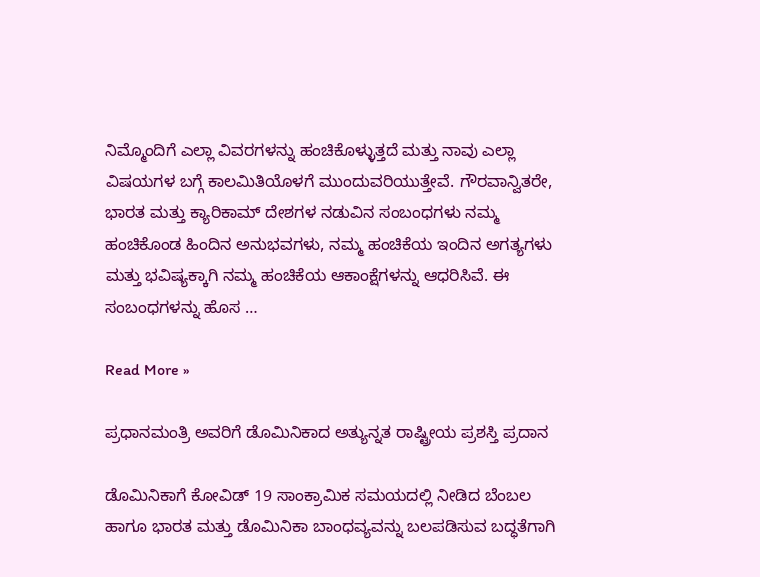ನಿಮ್ಮೊಂದಿಗೆ ಎಲ್ಲಾ ವಿವರಗಳನ್ನು ಹಂಚಿಕೊಳ್ಳುತ್ತದೆ ಮತ್ತು ನಾವು ಎಲ್ಲಾ ವಿಷಯಗಳ ಬಗ್ಗೆ ಕಾಲಮಿತಿಯೊಳಗೆ ಮುಂದುವರಿಯುತ್ತೇವೆ. ಗೌರವಾನ್ವಿತರೇ, ಭಾರತ ಮತ್ತು ಕ್ಯಾರಿಕಾಮ್ ದೇಶಗಳ ನಡುವಿನ ಸಂಬಂಧಗಳು ನಮ್ಮ ಹಂಚಿಕೊಂಡ ಹಿಂದಿನ ಅನುಭವಗಳು, ನಮ್ಮ ಹಂಚಿಕೆಯ ಇಂದಿನ ಅಗತ್ಯಗಳು ಮತ್ತು ಭವಿಷ್ಯಕ್ಕಾಗಿ ನಮ್ಮ ಹಂಚಿಕೆಯ ಆಕಾಂಕ್ಷೆಗಳನ್ನು ಆಧರಿಸಿವೆ. ಈ ಸಂಬಂಧಗಳನ್ನು ಹೊಸ …

Read More »

ಪ್ರಧಾನಮಂತ್ರಿ ಅವರಿಗೆ ಡೊಮಿನಿಕಾದ ಅತ್ಯುನ್ನತ ರಾಷ್ಟ್ರೀಯ ಪ್ರಶಸ್ತಿ ಪ್ರದಾನ

ಡೊಮಿನಿಕಾಗೆ ಕೋವಿಡ್ 19 ಸಾಂಕ್ರಾಮಿಕ ಸಮಯದಲ್ಲಿ ನೀಡಿದ ಬೆಂಬಲ ಹಾಗೂ ಭಾರತ ಮತ್ತು ಡೊಮಿನಿಕಾ ಬಾಂಧವ್ಯವನ್ನು ಬಲಪಡಿಸುವ ಬದ್ಧತೆಗಾಗಿ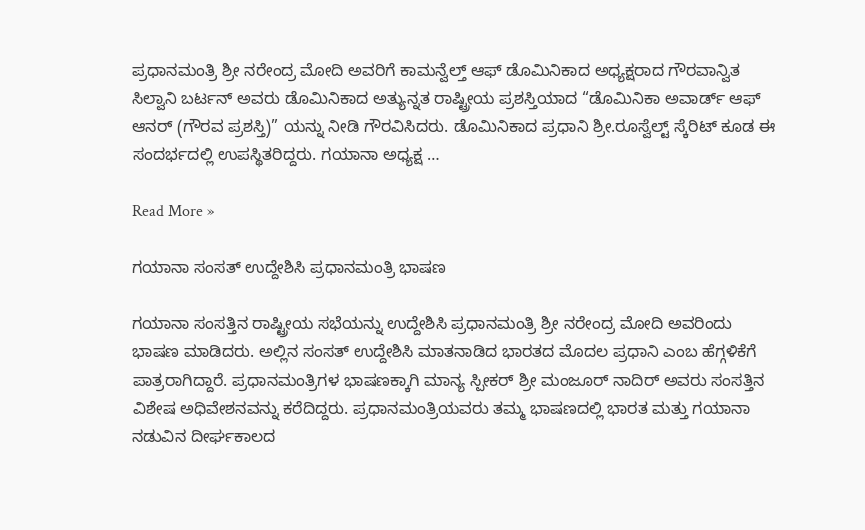ಪ್ರಧಾನಮಂತ್ರಿ ಶ್ರೀ ನರೇಂದ್ರ ಮೋದಿ ಅವರಿಗೆ ಕಾಮನ್ವೆಲ್ತ್ ಆಫ್ ಡೊಮಿನಿಕಾದ ಅಧ್ಯಕ್ಷರಾದ ಗೌರವಾನ್ವಿತ ಸಿಲ್ವಾನಿ ಬರ್ಟನ್ ಅವರು ಡೊಮಿನಿಕಾದ ಅತ್ಯುನ್ನತ ರಾಷ್ಟ್ರೀಯ ಪ್ರಶಸ್ತಿಯಾದ “ಡೊಮಿನಿಕಾ ಅವಾರ್ಡ್ ಆಫ್ ಆನರ್ (ಗೌರವ ಪ್ರಶಸ್ತಿ)” ಯನ್ನು ನೀಡಿ ಗೌರವಿಸಿದರು. ಡೊಮಿನಿಕಾದ ಪ್ರಧಾನಿ ಶ್ರೀ.ರೂಸ್ವೆಲ್ಟ್ ಸ್ಕೆರಿಟ್ ಕೂಡ ಈ ಸಂದರ್ಭದಲ್ಲಿ ಉಪಸ್ಥಿತರಿದ್ದರು. ಗಯಾನಾ ಅಧ್ಯಕ್ಷ …

Read More »

ಗಯಾನಾ ಸಂಸತ್ ಉದ್ದೇಶಿಸಿ ಪ್ರಧಾನಮಂತ್ರಿ ಭಾಷಣ

ಗಯಾನಾ ಸಂಸತ್ತಿನ ರಾಷ್ಟ್ರೀಯ ಸಭೆಯನ್ನು ಉದ್ದೇಶಿಸಿ ಪ್ರಧಾನಮಂತ್ರಿ ಶ್ರೀ ನರೇಂದ್ರ ಮೋದಿ ಅವರಿಂದು ಭಾಷಣ ಮಾಡಿದರು. ಅಲ್ಲಿನ ಸಂಸತ್‌ ಉದ್ದೇಶಿಸಿ ಮಾತನಾಡಿದ ಭಾರತದ ಮೊದಲ ಪ್ರಧಾನಿ ಎಂಬ ಹೆಗ್ಗಳಿಕೆಗೆ ಪಾತ್ರರಾಗಿದ್ದಾರೆ. ಪ್ರಧಾನಮಂತ್ರಿಗಳ ಭಾಷಣಕ್ಕಾಗಿ ಮಾನ್ಯ ಸ್ಪೀಕರ್ ಶ್ರೀ ಮಂಜೂರ್ ನಾದಿರ್ ಅವರು ಸಂಸತ್ತಿನ ವಿಶೇಷ ಅಧಿವೇಶನವನ್ನು ಕರೆದಿದ್ದರು. ಪ್ರಧಾನಮಂತ್ರಿಯವರು ತಮ್ಮ ಭಾಷಣದಲ್ಲಿ ಭಾರತ ಮತ್ತು ಗಯಾನಾ ನಡುವಿನ ದೀರ್ಘಕಾಲದ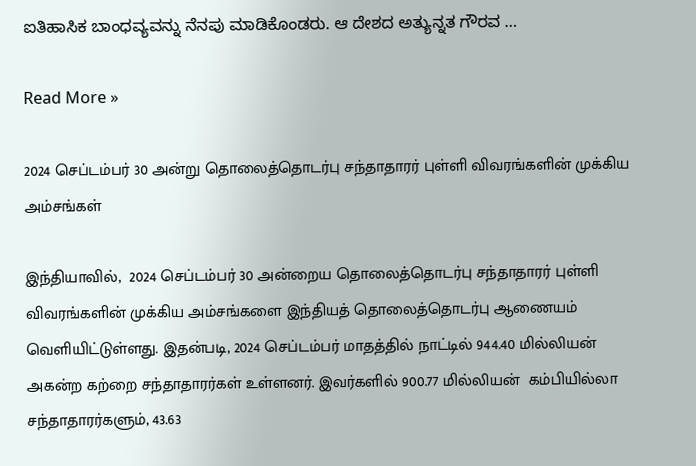ಐತಿಹಾಸಿಕ ಬಾಂಧವ್ಯವನ್ನು ನೆನಪು ಮಾಡಿಕೊಂಡರು. ಆ ದೇಶದ ಅತ್ಯುನ್ನತ ಗೌರವ …

Read More »

2024 செப்டம்பர் 30 அன்று தொலைத்தொடர்பு சந்தாதாரர் புள்ளி விவரங்களின் முக்கிய அம்சங்கள்

இந்தியாவில்,  2024 செப்டம்பர் 30 அன்றைய தொலைத்தொடர்பு சந்தாதாரர் புள்ளி விவரங்களின் முக்கிய அம்சங்களை இந்தியத் தொலைத்தொடர்பு ஆணையம் வெளியிட்டுள்ளது. இதன்படி, 2024 செப்டம்பர் மாதத்தில் நாட்டில் 944.40 மில்லியன் அகன்ற கற்றை சந்தாதாரர்கள் உள்ளனர். இவர்களில் 900.77 மில்லியன்  கம்பியில்லா சந்தாதாரர்களும், 43.63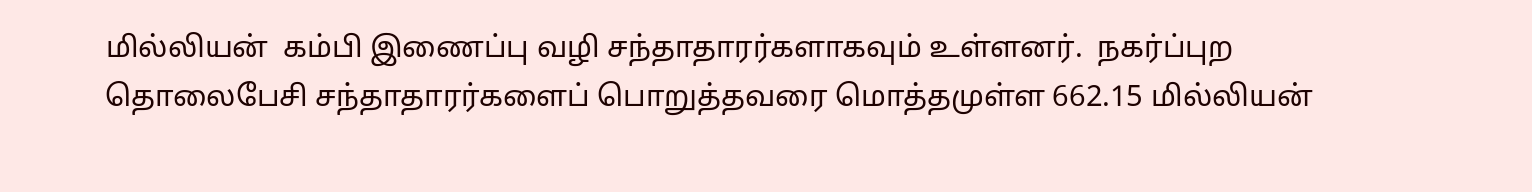மில்லியன்  கம்பி இணைப்பு வழி சந்தாதாரர்களாகவும் உள்ளனர்.  நகர்ப்புற தொலைபேசி சந்தாதாரர்களைப் பொறுத்தவரை மொத்தமுள்ள 662.15 மில்லியன்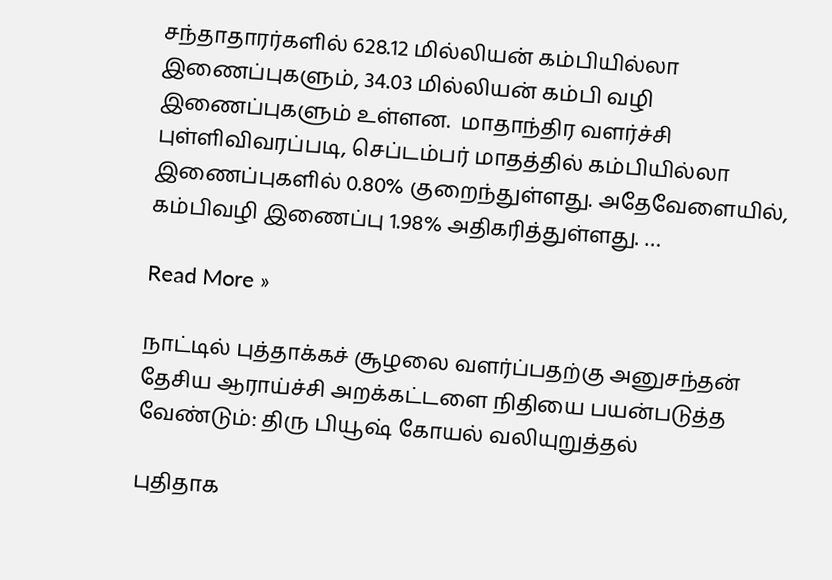சந்தாதாரர்களில் 628.12 மில்லியன் கம்பியில்லா இணைப்புகளும், 34.03 மில்லியன் கம்பி வழி இணைப்புகளும் உள்ளன.  மாதாந்திர வளர்ச்சி புள்ளிவிவரப்படி, செப்டம்பர் மாதத்தில் கம்பியில்லா இணைப்புகளில் 0.80% குறைந்துள்ளது. அதேவேளையில், கம்பிவழி இணைப்பு 1.98% அதிகரித்துள்ளது. …

Read More »

நாட்டில் புத்தாக்கச் சூழலை வளர்ப்பதற்கு அனுசந்தன் தேசிய ஆராய்ச்சி அறக்கட்டளை நிதியை பயன்படுத்த வேண்டும்: திரு பியூஷ் கோயல் வலியுறுத்தல்

புதிதாக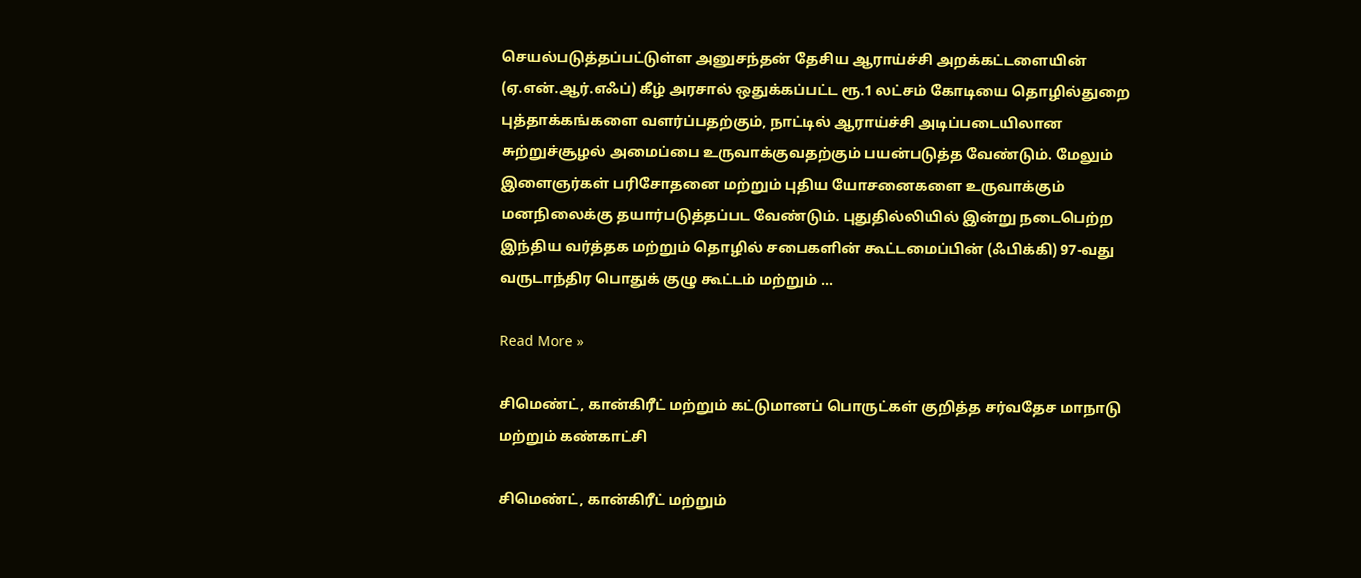செயல்படுத்தப்பட்டுள்ள அனுசந்தன் தேசிய ஆராய்ச்சி அறக்கட்டளையின் (ஏ.என்.ஆர்.எஃப்) கீழ் அரசால் ஒதுக்கப்பட்ட ரூ.1 லட்சம் கோடியை தொழில்துறை புத்தாக்கங்களை வளர்ப்பதற்கும், நாட்டில் ஆராய்ச்சி அடிப்படையிலான சுற்றுச்சூழல் அமைப்பை உருவாக்குவதற்கும் பயன்படுத்த வேண்டும். மேலும் இளைஞர்கள் பரிசோதனை மற்றும் புதிய யோசனைகளை உருவாக்கும் மனநிலைக்கு தயார்படுத்தப்பட வேண்டும். புதுதில்லியில் இன்று நடைபெற்ற இந்திய வர்த்தக மற்றும் தொழில் சபைகளின் கூட்டமைப்பின் (ஃபிக்கி) 97-வது வருடாந்திர பொதுக் குழு கூட்டம் மற்றும் …

Read More »

சிமெண்ட், கான்கிரீட் மற்றும் கட்டுமானப் பொருட்கள் குறித்த சர்வதேச மாநாடு மற்றும் கண்காட்சி

சிமெண்ட், கான்கிரீட் மற்றும்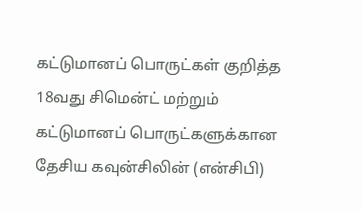கட்டுமானப் பொருட்கள் குறித்த 18வது சிமென்ட் மற்றும் கட்டுமானப் பொருட்களுக்கான தேசிய கவுன்சிலின் (என்சிபி)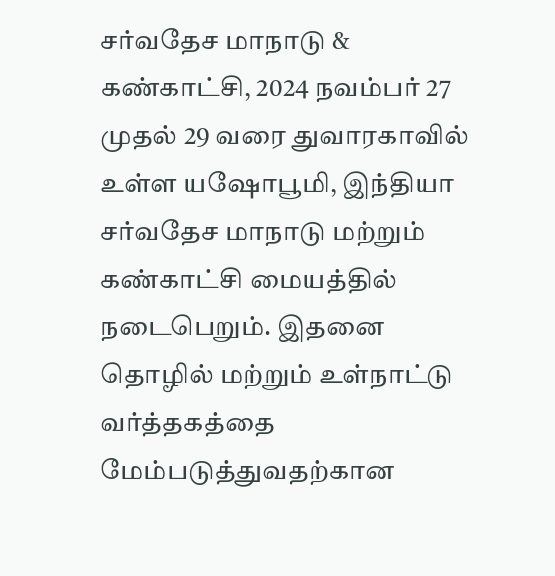சர்வதேச மாநாடு & கண்காட்சி, 2024 நவம்பர் 27 முதல் 29 வரை துவாரகாவில் உள்ள யஷோபூமி, இந்தியா சர்வதேச மாநாடு மற்றும் கண்காட்சி மையத்தில் நடைபெறும். இதனை தொழில் மற்றும் உள்நாட்டு வர்த்தகத்தை மேம்படுத்துவதற்கான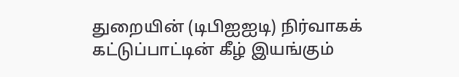துறையின் (டிபிஐஐடி) நிர்வாகக் கட்டுப்பாட்டின் கீழ் இயங்கும்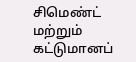சிமெண்ட் மற்றும் கட்டுமானப்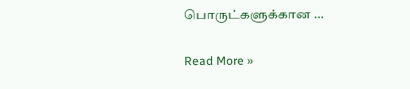பொருட்களுக்கான …

Read More »